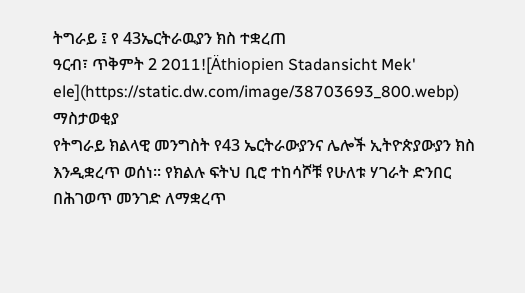ትግራይ ፤ የ 43ኤርትራዉያን ክስ ተቋረጠ
ዓርብ፣ ጥቅምት 2 2011![Äthiopien Stadansicht Mek' ele](https://static.dw.com/image/38703693_800.webp)
ማስታወቂያ
የትግራይ ክልላዊ መንግስት የ43 ኤርትራውያንና ሌሎች ኢትዮጵያውያን ክስ እንዲቋረጥ ወሰነ፡፡ የክልሉ ፍትህ ቢሮ ተከሳሾቹ የሁለቱ ሃገራት ድንበር በሕገወጥ መንገድ ለማቋረጥ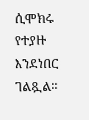ሲሞክሩ የተያዙ እንደነበር ገልጿል።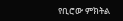የቢሮው ምክትል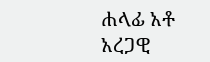ሐላፊ አቶ አረጋዊ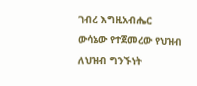ገብረ እግዚአብሔር ውሳኔው የተጀመረው የህዝብ ለህዝብ ግንኙነት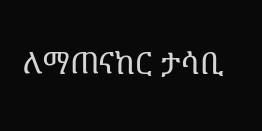ለማጠናከር ታሳቢ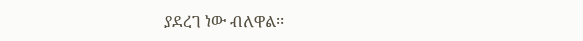ያደረገ ነው ብለዋል፡፡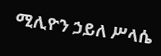ሚሊዮን ኃይለ ሥላሴ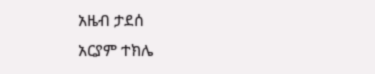አዜብ ታደሰ
አርያም ተክሌ